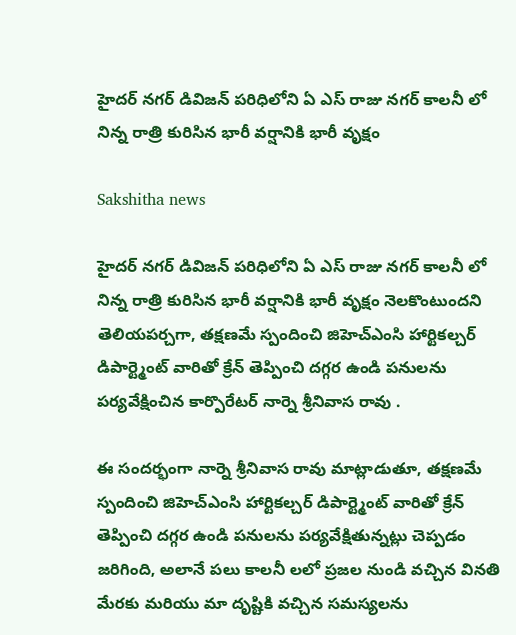హైదర్ నగర్ డివిజన్ పరిధిలోని ఏ ఎస్ రాజు నగర్ కాలనీ లో నిన్న రాత్రి కురిసిన భారీ వర్షానికి భారీ వృక్షం

Sakshitha news

హైదర్ నగర్ డివిజన్ పరిధిలోని ఏ ఎస్ రాజు నగర్ కాలనీ లో నిన్న రాత్రి కురిసిన భారీ వర్షానికి భారీ వృక్షం నెలకొంటుందని తెలియపర్చగా, తక్షణమే స్పందించి జిహెచ్ఎంసి హార్టికల్చర్ డిపార్ట్మెంట్ వారితో క్రేన్ తెప్పించి దగ్గర ఉండి పనులను పర్యవేక్షించిన కార్పొరేటర్ నార్నె శ్రీనివాస రావు .

ఈ సందర్భంగా నార్నె శ్రీనివాస రావు మాట్లాడుతూ, తక్షణమే స్పందించి జిహెచ్ఎంసి హార్టికల్చర్ డిపార్ట్మెంట్ వారితో క్రేన్ తెప్పించి దగ్గర ఉండి పనులను పర్యవేక్షితున్నట్లు చెప్పడం జరిగింది, అలానే పలు కాలనీ లలో ప్రజల నుండి వచ్చిన వినతి మేరకు మరియు మా దృష్టికి వచ్చిన సమస్యలను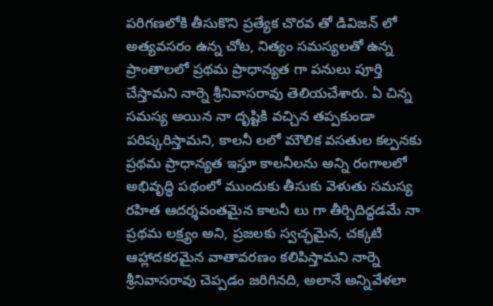పరిగణలోకి తీసుకొని ప్రత్యేక చొరవ తో డివిజన్ లో అత్యవసరం ఉన్న చోట, నిత్యం సమస్యలతో ఉన్న ప్రాంతాలలో ప్రథమ ప్రాధాన్యత గా పనులు పూర్తి చేస్తామని నార్నె శ్రీనివాసరావు తెలియచేశారు. ఏ చిన్న సమస్య అయిన నా దృష్టికి వచ్చిన తప్పకుండా పరిష్కరిస్తామని, కాలనీ లలో మౌలిక వసతుల కల్పనకు ప్రథమ ప్రాధాన్యత ఇస్తూ కాలనీలను అన్ని రంగాలలో అభివృద్ధి పథంలో ముందుకు తీసుకు వెళుతు సమస్య రహిత ఆదర్శవంతమైన కాలనీ లు గా తీర్చిదిద్దడమే నా ప్రథమ లక్ష్యం అని, ప్రజలకు స్వచ్ఛమైన, చక్కటి ఆహ్లాదకరమైన వాతావరణం కలిపిస్తామని నార్నె శ్రీనివాసరావు చెప్పడం జరిగినది, అలానే అన్నివేళలా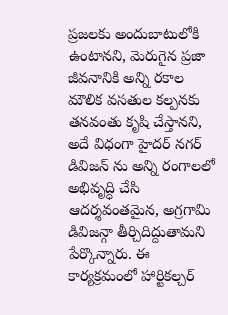ప్రజలకు అందుబాటులోకి ఉంటానని, మెరుగైన ప్రజా జీవనానికి అన్ని రకాల మౌలిక వసతుల కల్పనకు తనవంతు కృషి చేస్తానని,  అదే విధంగా హైదర్ నగర్ డివిజన్ ను అన్ని రంగాలలో అభివృద్ధి చేసి ఆదర్శవంతమైన, అగ్రగామి డివిజన్గా తీర్చిదిద్దుతామని పేర్కొన్నారు. ఈ కార్యక్రమంలో హార్టికల్చర్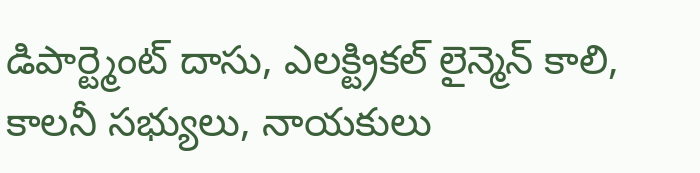డిపార్ట్మెంట్ దాసు, ఎలక్ట్రికల్ లైన్మెన్ కాలి, కాలనీ సభ్యులు, నాయకులు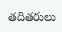తదితరులు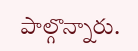పాల్గొన్నారు.